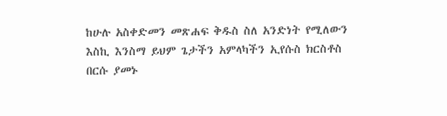ከሁሉ አስቀድመን መጽሐፍ ቅዱስ ስለ አንድነት የሚለውን እስኪ እንስማ ይህም ጌታችን አምላካችን ኢየሱስ ክርስቶስ በርሱ ያመኑ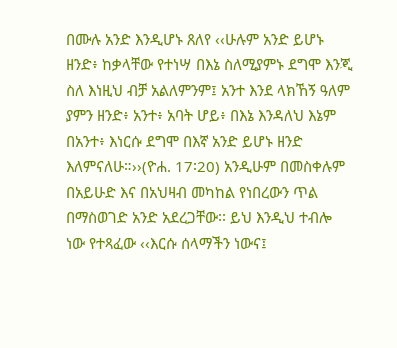በሙሉ አንድ እንዲሆኑ ጸለየ ‹‹ሁሉም አንድ ይሆኑ ዘንድ፥ ከቃላቸው የተነሣ በእኔ ስለሚያምኑ ደግሞ እንጂ ስለ እነዚህ ብቻ አልለምንም፤ አንተ እንደ ላክኸኝ ዓለም ያምን ዘንድ፥ አንተ፥ አባት ሆይ፥ በእኔ እንዳለህ እኔም በአንተ፥ እነርሱ ደግሞ በእኛ አንድ ይሆኑ ዘንድ እለምናለሁ።››(ዮሐ. 17፡20) አንዲሁም በመስቀሉም በአይሁድ እና በአህዛብ መካከል የነበረውን ጥል በማስወገድ አንድ አደረጋቸው፡፡ ይህ እንዲህ ተብሎ ነው የተጻፈው ‹‹እርሱ ሰላማችን ነውና፤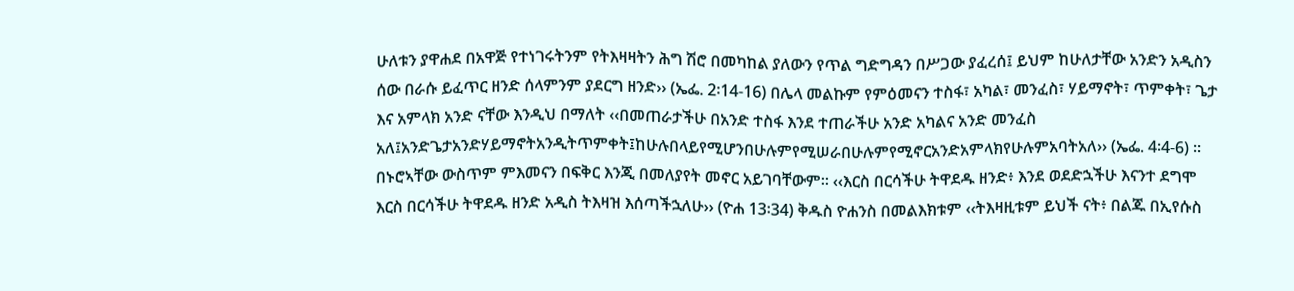ሁለቱን ያዋሐደ በአዋጅ የተነገሩትንም የትእዛዛትን ሕግ ሽሮ በመካከል ያለውን የጥል ግድግዳን በሥጋው ያፈረሰ፤ ይህም ከሁለታቸው አንድን አዲስን ሰው በራሱ ይፈጥር ዘንድ ሰላምንም ያደርግ ዘንድ›› (ኤፌ. 2፡14-16) በሌላ መልኩም የምዕመናን ተስፋ፣ አካል፣ መንፈስ፣ ሃይማኖት፣ ጥምቀት፣ ጌታ እና አምላክ አንድ ናቸው እንዲህ በማለት ‹‹በመጠራታችሁ በአንድ ተስፋ እንደ ተጠራችሁ አንድ አካልና አንድ መንፈስ አለ፤አንድጌታአንድሃይማኖትአንዲትጥምቀት፤ከሁሉበላይየሚሆንበሁሉምየሚሠራበሁሉምየሚኖርአንድአምላክየሁሉምአባትአለ›› (ኤፌ. 4፡4-6) ፡፡ በኑሮኣቸው ውስጥም ምእመናን በፍቅር እንጂ በመለያየት መኖር አይገባቸውም፡፡ ‹‹እርስ በርሳችሁ ትዋደዱ ዘንድ፥ እንደ ወደድኋችሁ እናንተ ደግሞ እርስ በርሳችሁ ትዋደዱ ዘንድ አዲስ ትእዛዝ እሰጣችኋለሁ›› (ዮሐ 13፡34) ቅዱስ ዮሐንስ በመልእክቱም ‹‹ትእዛዚቱም ይህች ናት፥ በልጁ በኢየሱስ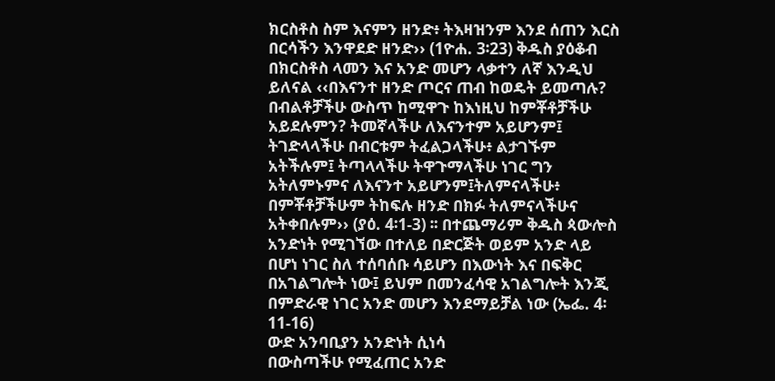ክርስቶስ ስም እናምን ዘንድ፥ ትእዛዝንም እንደ ሰጠን እርስ በርሳችን እንዋደድ ዘንድ›› (1ዮሐ. 3፡23) ቅዱስ ያዕቆብ በክርስቶስ ላመን እና አንድ መሆን ላቃተን ለኛ እንዲህ ይለናል ‹‹በእናንተ ዘንድ ጦርና ጠብ ከወዴት ይመጣሉ? በብልቶቻችሁ ውስጥ ከሚዋጉ ከእነዚህ ከምቾቶቻችሁ አይደሉምን? ትመኛላችሁ ለእናንተም አይሆንም፤ ትገድላላችሁ በብርቱም ትፈልጋላችሁ፥ ልታገኙም አትችሉም፤ ትጣላላችሁ ትዋጉማላችሁ ነገር ግን አትለምኑምና ለእናንተ አይሆንም፤ትለምናላችሁ፥ በምቾቶቻችሁም ትከፍሉ ዘንድ በክፉ ትለምናላችሁና አትቀበሉም›› (ያዕ. 4፡1-3) ፡፡ በተጨማሪም ቅዱስ ጳውሎስ አንድነት የሚገኘው በተለይ በድርጅት ወይም አንድ ላይ በሆነ ነገር ስለ ተሰባሰቡ ሳይሆን በእውነት እና በፍቅር በአገልግሎት ነው፤ ይህም በመንፈሳዊ አገልግሎት እንጂ በምድራዊ ነገር አንድ መሆን እንደማይቻል ነው (ኤፌ. 4፡11-16)
ውድ አንባቢያን አንድነት ሲነሳ
በውስጣችሁ የሚፈጠር አንድ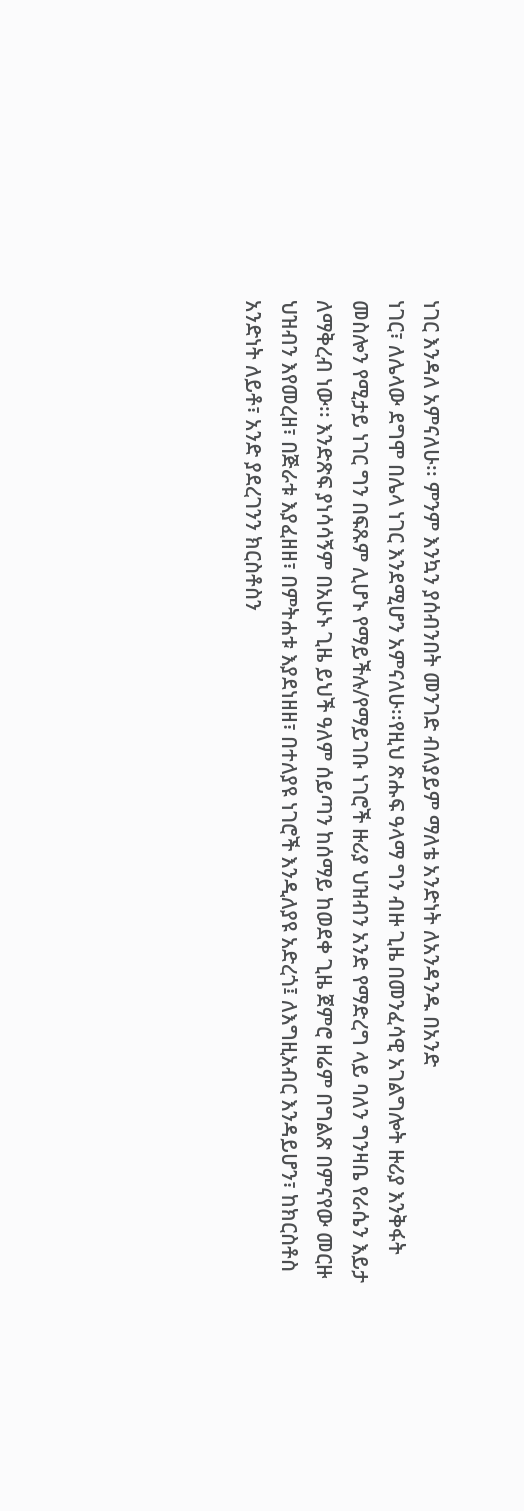ነገር እንዳለ አምናለሁ፡፡ ምንም እንኳን ያሰብንበት መንገድ ብለያይም ማለቴ አንድነት ለአንዳንዱ በአንድ
ነገር፣ ለሌላው ደግሞ በሌላ ነገር እንደሚሆን አምናለሁ፡፡የዚህ ጽሑፍ ዓላማ ግን ብዙ ጊዜ በመንፈሳዊ አገልግሎት ዙሪያ እንቅፋት
መስሎን የሚታይ ነገር ግን በፍጹም ሊሆኑ የማይችሉ/የማይገቡ ነገሮች ዙሪያ ህዝብን አንድ የማድረግ ላይ ባለን ግንዛቤ የራሴን እይታ
ለማቅረብ ነው፡፡ እንድጽፍ ያነሳሳኝም በአሁኑ ጊዜ ይህች ዓለም ሰይጣን ከሰማይ ከወደቀ ጊዜ ጀምሮ ዘሬም በግልጽ በምናየው መርዙ
ህዝብን እየመረዘ፣ በጅራቱ እያፈዘዘ፣ በምትሐቱ እያደነዘዘ፣ በተለያዩ ነገሮች እንዲለያዩ አድረጎ፤ ለእግዚአብር እንዳይሆን፣ ከክርስቶስ
አንድነት ለይቶ፣ አንድ ያደረገንን ክርስቶስን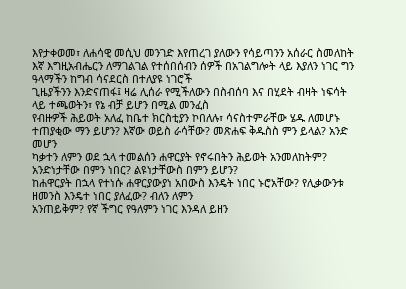እየታቀወመ፣ ለሐሳዊ መሲህ መንገድ እየጠረገ ያለውን የሳይጣንን አሰራር ስመለከት
እኛ እግዚአብሔርን ለማገልገል የተሰበሰብን ሰዎች በአገልግሎት ላይ እያለን ነገር ግን ዓላማችን ከግብ ሳናደርስ በተለያዩ ነገሮች
ጊዜያችንን እንድናጠፋ፤ ዛሬ ሊሰራ የሚችለውን በስብሰባ እና በሂደት ብዛት ነፍሳት ላይ ተጫወትን፣ የኔ ብቻ ይሆን በሚል መንፈስ
የብዙዎች ሕይወት አለፈ ከቤተ ክርስቲያን ኮበለሉ፣ ሳናስተምራቸው ሄዱ ለመሆኑ ተጠያቂው ማን ይሆን? እኛው ወይስ ራሳቸው? መጽሐፍ ቅዱስስ ምን ይላል? አንድ መሆን
ካቃተን ለምን ወደ ኋላ ተመልሰን ሐዋርያት የኖሩበትን ሕይወት አንመለከትም? አንድነታቸው በምን ነበር? ልዩነታቸውስ በምን ይሆን?
ከሐዋርያት በኋላ የተነሱ ሐዋርያውያነ አበውስ እንዴት ነበር ኑሮአቸው? የሊቃውንቱ ዘመንስ እንዴተ ነበር ያለፈው? ብለን ለምን
አንጠይቅም? የኛ ችግር የዓለምን ነገር እንዳለ ይዘን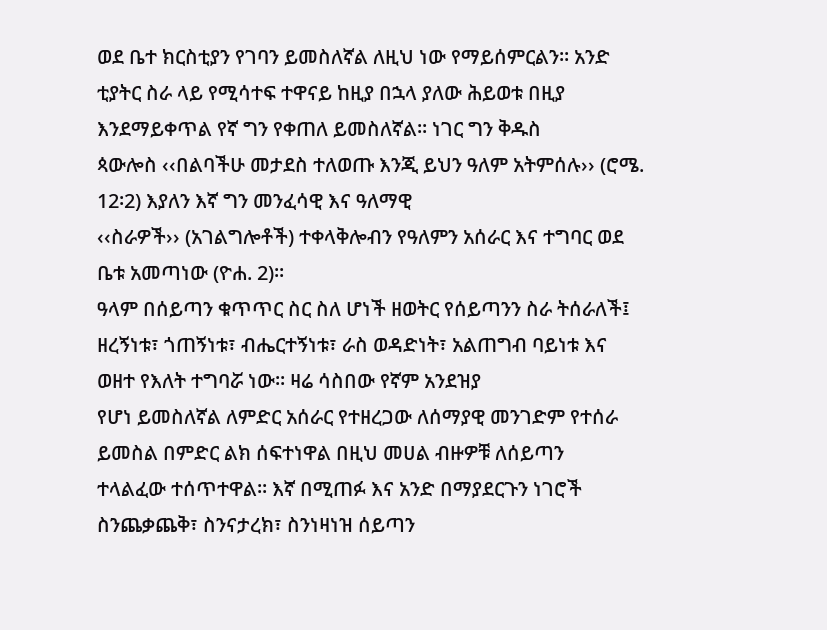ወደ ቤተ ክርስቲያን የገባን ይመስለኛል ለዚህ ነው የማይሰምርልን፡፡ አንድ
ቲያትር ስራ ላይ የሚሳተፍ ተዋናይ ከዚያ በኋላ ያለው ሕይወቱ በዚያ እንደማይቀጥል የኛ ግን የቀጠለ ይመስለኛል፡፡ ነገር ግን ቅዱስ
ጳውሎስ ‹‹በልባችሁ መታደስ ተለወጡ እንጂ ይህን ዓለም አትምሰሉ›› (ሮሜ. 12፡2) እያለን እኛ ግን መንፈሳዊ እና ዓለማዊ
‹‹ስራዎች›› (አገልግሎቶች) ተቀላቅሎብን የዓለምን አሰራር እና ተግባር ወደ ቤቱ አመጣነው (ዮሐ. 2)፡፡
ዓላም በሰይጣን ቁጥጥር ስር ስለ ሆነች ዘወትር የሰይጣንን ስራ ትሰራለች፤
ዘረኝነቱ፣ ጎጠኝነቱ፣ ብሔርተኝነቱ፣ ራስ ወዳድነት፣ አልጠግብ ባይነቱ እና ወዘተ የእለት ተግባሯ ነው፡፡ ዛሬ ሳስበው የኛም አንደዝያ
የሆነ ይመስለኛል ለምድር አሰራር የተዘረጋው ለሰማያዊ መንገድም የተሰራ ይመስል በምድር ልክ ሰፍተነዋል በዚህ መሀል ብዙዎቹ ለሰይጣን
ተላልፈው ተሰጥተዋል፡፡ እኛ በሚጠፉ እና አንድ በማያደርጉን ነገሮች ስንጨቃጨቅ፣ ስንናታረክ፣ ስንነዛነዝ ሰይጣን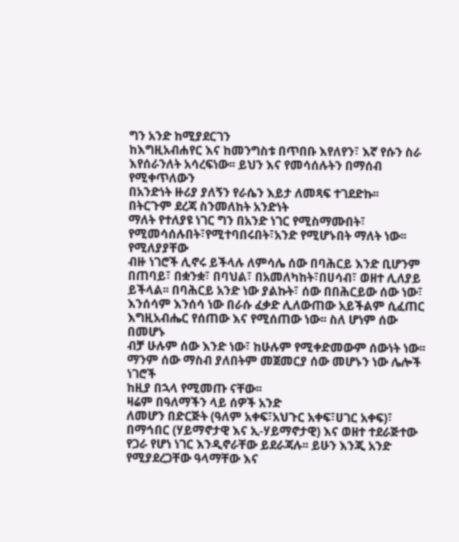ግን አንድ ከሚያደርገን
ከእግዚአብሐየር እና ከመንግስቱ በጥበቡ እየለየን፣ እኛ የሱን ስራ እየሰራንለት አሳረፍነው፡፡ ይህን እና የመሳሰሉትን በማሰብ የሚቀጥለውን
በአንድነት ዙሪያ ያለኝን የራሴን እይታ ለመጻፍ ተገደድኩ፡፡
በትርጉም ደረጃ ስንመለከት አንድነት
ማለት የተለያዩ ነገር ግን በአንድ ነገር የሚስማሙበት፣ የሚመሳሰሉበት፣የሚተባበሩበት፣አንድ የሚሆኑበት ማለት ነው፡፡ የሚለያያቸው
ብዙ ነገሮች ሊኖሩ ይችላሉ ለምሳሌ ሰው በባሕርይ እንድ ቢሆንም በጠባይ፣ በቋንቋ፣ በባህል፣ በአመለካከት፣በሀሳብ፣ ወዘተ ሊለያይ
ይችላል፡፡ በባሕርይ አንድ ነው ያልኩት፣ ሰው በበሕርይው ሰው ነው፣ እንሰሳም እንሰሳ ነው በራሱ ፈቃድ ሊለውጠው አይችልም ሲፈጠር
እግዚአብሔር የሰጠው እና የሚሰጠው ነው፡፡ ስለ ሆነም ሰው በመሆኑ
ብቻ ሁሉም ሰው እንድ ነው፣ ከሁሉም የሚቀድመውም ሰውነት ነው፡፡ ማንም ሰው ማስብ ያለበትም መጀመርያ ሰው መሆኑን ነው ሌሎች ነገሮች
ከዚያ በኋላ የሚመጡ ናቸው፡፡
ዛሬም በዓለማችን ላይ ሰዎች አንድ
ለመሆን በድርጅት (ዓለም አቀፍ፣አህጉር አቀፍ፣ሀገር አቀፍ)፣ በማኅበር (ሃይማኖታዊ እና ኢ-ሃይማኖታዊ) እና ወዘተ ተደራጅተው
የጋራ የሆነ ነገር እንዲኖራቸው ይደራጃሉ፡፡ ይሁን እንጂ አንድ የሚያደረጋቸው ዓላማቸው እና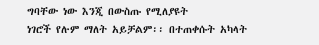ግባቸው ነው እንጂ በውስጡ የሚለያዩት
ነገሮች የሉም ማለት አይቻልም፡፡ በተጠቀሱት አካላት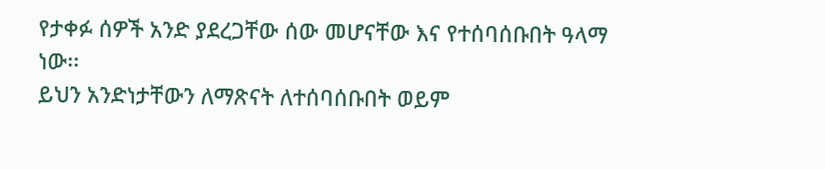የታቀፉ ሰዎች አንድ ያደረጋቸው ሰው መሆናቸው እና የተሰባሰቡበት ዓላማ ነው፡፡
ይህን አንድነታቸውን ለማጽናት ለተሰባሰቡበት ወይም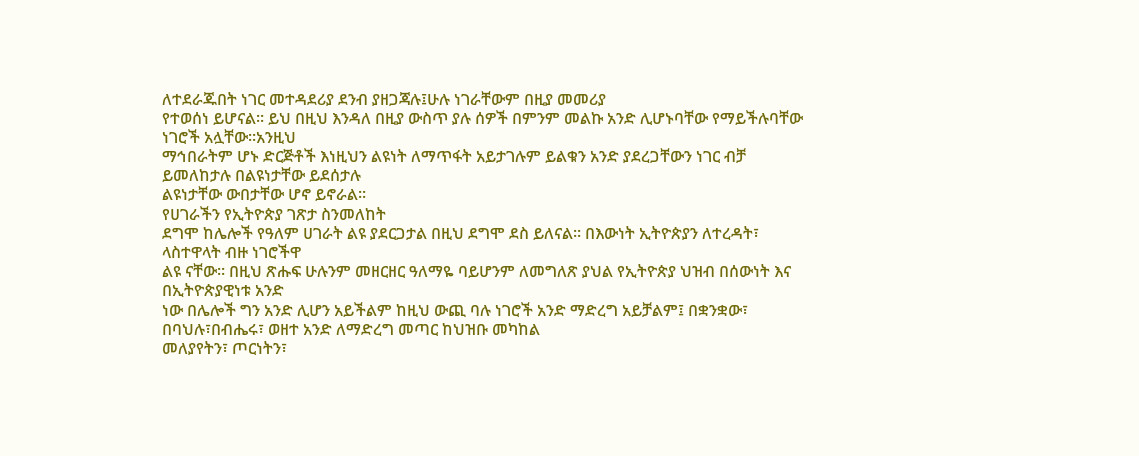ለተደራጁበት ነገር መተዳደሪያ ደንብ ያዘጋጃሉ፤ሁሉ ነገራቸውም በዚያ መመሪያ
የተወሰነ ይሆናል፡፡ ይህ በዚህ እንዳለ በዚያ ውስጥ ያሉ ሰዎች በምንም መልኩ አንድ ሊሆኑባቸው የማይችሉባቸው ነገሮች አሏቸው፡፡አንዚህ
ማኅበራትም ሆኑ ድርጅቶች እነዚህን ልዩነት ለማጥፋት አይታገሉም ይልቁን አንድ ያደረጋቸውን ነገር ብቻ ይመለከታሉ በልዩነታቸው ይደሰታሉ
ልዩነታቸው ውበታቸው ሆኖ ይኖራል፡፡
የሀገራችን የኢትዮጵያ ገጽታ ስንመለከት
ደግሞ ከሌሎች የዓለም ሀገራት ልዩ ያደርጋታል በዚህ ደግሞ ደስ ይለናል፡፡ በእውነት ኢትዮጵያን ለተረዳት፣ ላስተዋላት ብዙ ነገሮችዋ
ልዩ ናቸው፡፡ በዚህ ጽሑፍ ሁሉንም መዘርዘር ዓለማዬ ባይሆንም ለመግለጽ ያህል የኢትዮጵያ ህዝብ በሰውነት እና በኢትዮጵያዊነቱ አንድ
ነው በሌሎች ግን አንድ ሊሆን አይችልም ከዚህ ውጪ ባሉ ነገሮች አንድ ማድረግ አይቻልም፤ በቋንቋው፣ በባህሉ፣በብሔሩ፣ ወዘተ አንድ ለማድረግ መጣር ከህዝቡ መካከል
መለያየትን፣ ጦርነትን፣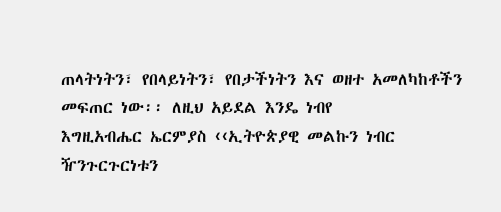ጠላትነትን፣ የበላይነትን፣ የበታችነትን እና ወዘተ አመለካከቶችን መፍጠር ነው፡፡ ለዚህ አይደል እንዴ ነብየ
እግዚአብሔር ኤርምያስ ‹‹ኢትዮጵያዊ መልኩን ነብር ዥንጉርጉርነቱን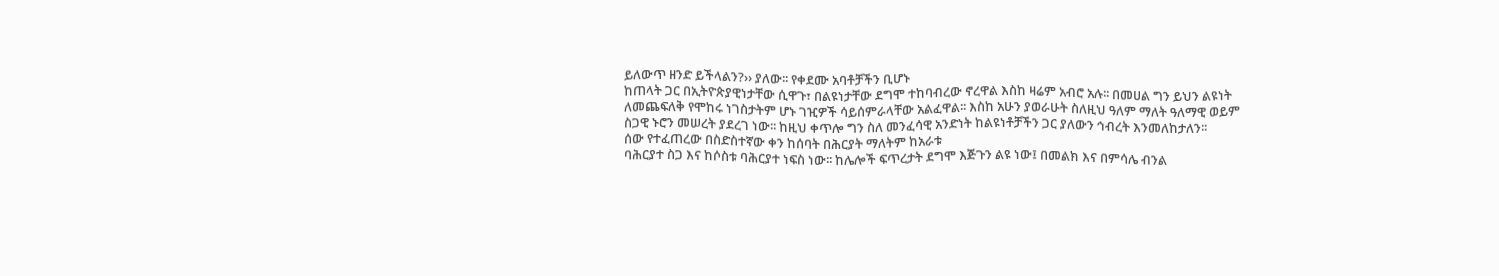ይለውጥ ዘንድ ይችላልን?›› ያለው፡፡ የቀደሙ አባቶቻችን ቢሆኑ
ከጠላት ጋር በኢትዮጵያዊነታቸው ሲዋጉ፣ በልዩነታቸው ደግሞ ተከባብረው ኖረዋል እስከ ዛሬም አብሮ አሉ፡፡ በመሀል ግን ይህን ልዩነት
ለመጨፍለቅ የሞከሩ ነገስታትም ሆኑ ገዢዎች ሳይሰምራላቸው አልፈዋል፡፡ እስከ አሁን ያወራሁት ስለዚህ ዓለም ማለት ዓለማዊ ወይም
ስጋዊ ኑሮን መሠረት ያደረገ ነው፡፡ ከዚህ ቀጥሎ ግን ስለ መንፈሳዊ አንድነት ከልዩነቶቻችን ጋር ያለውን ኅብረት እንመለከታለን፡፡
ሰው የተፈጠረው በስድስተኛው ቀን ከሰባት በሕርያት ማለትም ከአራቱ
ባሕርያተ ስጋ እና ከሶስቱ ባሕርያተ ነፍስ ነው፡፡ ከሌሎች ፍጥረታት ደግሞ እጅጉን ልዩ ነው፤ በመልክ እና በምሳሌ ብንል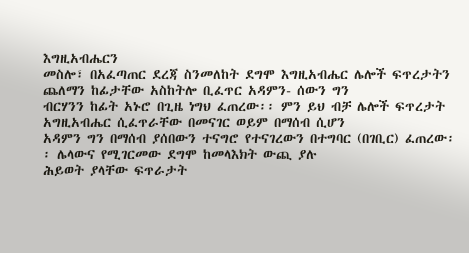እግዚአብሔርን
መስሎ፣ በአፈጣጠር ደረጃ ስንመለከት ደግሞ እግዚአብሔር ሌሎች ፍጥረታትን ጨለማን ከፊታቸው አስከትሎ ቢፈጥር አዳምን- ሰውን ግን
ብርሃንን ከፊት አኑሮ በጊዜ ነግህ ፈጠረው፡፡ ምን ይህ ብቻ ሌሎች ፍጥረታት አግዚአብሔር ሲፈጥራቸው በመናገር ወይም በማሰብ ሲሆን
አዳምን ግን በማሰብ ያሰበውን ተናግሮ የተናገረውን በተግባር (በገቢር) ፈጠረው፡፡ ሌላውና የሚገርመው ደግሞ ከመላእክት ውጪ ያሉ
ሕይወት ያላቸው ፍጥራታት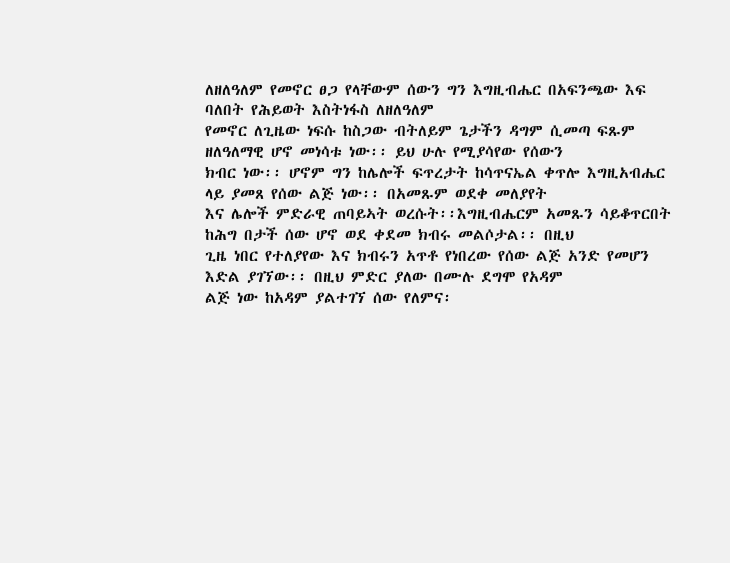ለዘለዓለም የመኖር ፀጋ የላቸውም ሰውን ግን እግዚብሔር በአፍንጫው እፍ ባለበት የሕይወት እስትነፋስ ለዘለዓለም
የመኖር ለጊዜው ነፍሱ ከስጋው ብትለይም ጌታችን ዳግም ሲመጣ ፍጹም ዘለዓለማዊ ሆኖ መነሳቱ ነው፡፡ ይህ ሁሉ የሚያሳየው የሰውን
ክብር ነው፡፡ ሆኖም ግን ከሌሎች ፍጥረታት ከሳጥናኤል ቀጥሎ እግዚአብሔር ላይ ያመጸ የሰው ልጅ ነው፡፡ በአመጹም ወደቀ መለያየት
እና ሌሎች ምድራዊ ጠባይኣት ወረሱት፡፡እግዚብሔርም አመጹን ሳይቆጥርበት ከሕግ በታች ሰው ሆኖ ወደ ቀደመ ክብሩ መልሶታል፡፡ በዚህ
ጊዜ ነበር የተለያየው እና ክብሩን አጥቶ የነበረው የሰው ልጅ አንድ የመሆን እድል ያገኘው፡፡ በዚህ ምድር ያለው በሙሉ ደግሞ የአዳም
ልጅ ነው ከአዳም ያልተገኘ ሰው የለምና፡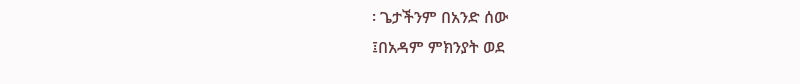፡ ጌታችንም በአንድ ሰው
፤በአዳም ምክንያት ወደ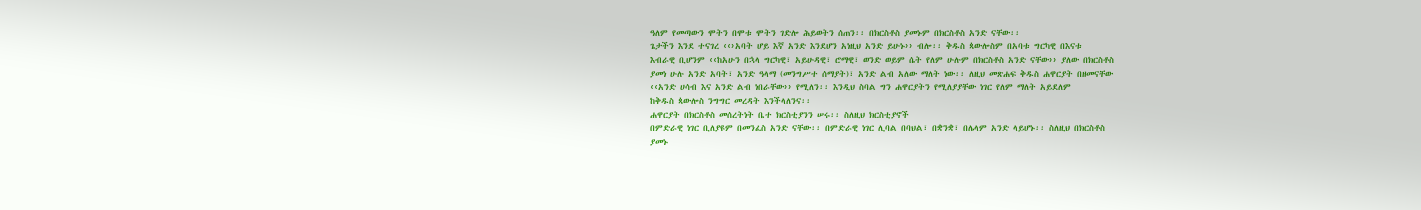ዓለም የመጣውን ሞትን በሞቱ ሞትን ገድሎ ሕይወትን ሰጠን፡፡ በክርስቶስ ያመኑም በክርስቶስ አንድ ናቸው፡፡
ጌታችን እንደ ተናገረ ‹‹›አባት ሆይ እኛ አንድ እንደሆን አነዚህ አንድ ይሁኑ›› ብሎ፡፡ ቅዱስ ጳውሎስም በአባቱ ግርካዊ በእናቱ
እብራዊ ቢሆንም ‹‹ከአሁን በኋላ ግርካዊ፣ አይሁዳዊ፣ ሮማዊ፣ ወንድ ወይም ሴት የለም ሁሉም በክርስቶስ አንድ ናቸው›› ያለው በክርስቶስ
ያመነ ሁሉ አንድ አባት፣ አንድ ዓላማ (መንግሥተ ሰማያት)፣ አንድ ልብ አለው ማለት ነው፡፡ ለዚህ መጽሐፍ ቅዱስ ሐዋርያት በዘመናቸው
‹‹አንድ ሀሳብ እና አንድ ልብ ነበራቸው›› የሚለን፡፡ እንዲህ ስባል ግን ሐዋርያትን የሚለያያቸው ነገር የለም ማለት አይደለም
ከቅዱስ ጳውሎስ ንግግር መረዳት እንችላለንና፡፡
ሐዋርያት በክርስቶስ መሰረትነት ቤተ ክርስቲያንን ሠሩ፡፡ ስለዚህ ክርስቲያኖች
በምድራዊ ነገር ቢለያዩም በመንፈስ አንድ ናቸው፡፡ በምድራዊ ነገር ሊባል በባህል፣ በቋንቋ፣ በሌላም አንድ ላይሆኑ፡፡ ስለዚህ በክርስቶስ
ያመኑ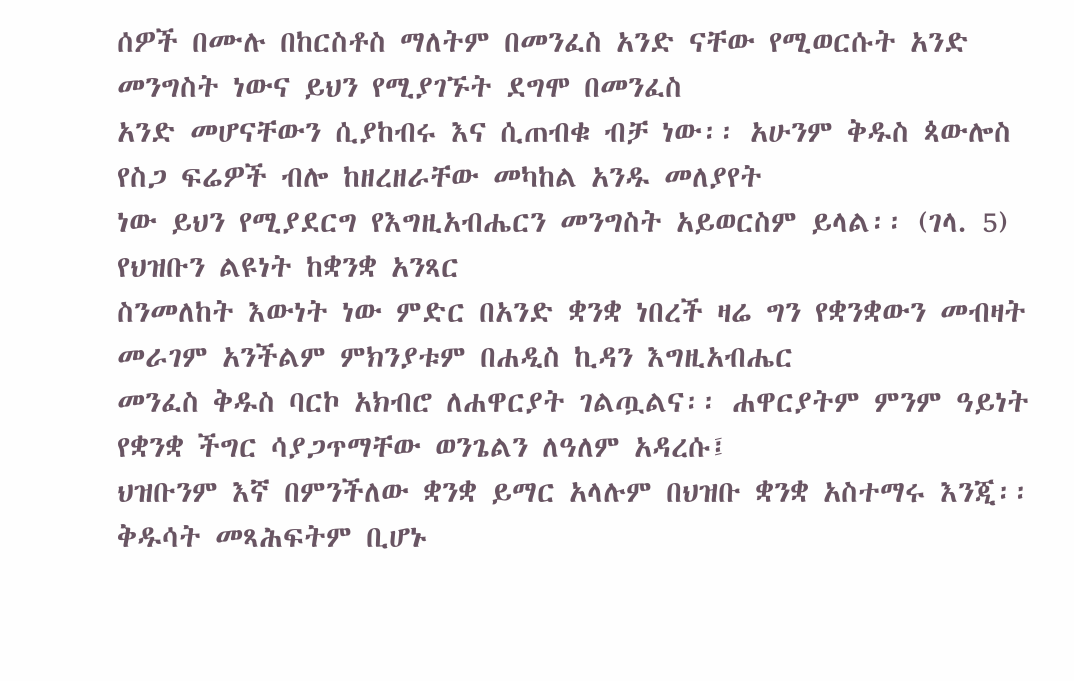ሰዎች በሙሉ በከርስቶስ ማለትም በመንፈስ አንድ ናቸው የሚወርሱት አንድ መንግስት ነውና ይህን የሚያገኙት ደግሞ በመንፈስ
አንድ መሆናቸውን ሲያከብሩ እና ሲጠብቁ ብቻ ነው፡፡ አሁንም ቅዱስ ጳውሎስ የስጋ ፍሬዎች ብሎ ከዘረዘራቸው መካከል አንዱ መለያየት
ነው ይህን የሚያደርግ የእግዚአብሔርን መንግስት አይወርስም ይላል፡፡ (ገላ. 5)
የህዝቡን ልዩነት ከቋንቋ አንጻር
ስንመለከት እውነት ነው ምድር በአንድ ቋንቋ ነበረች ዛሬ ግን የቋንቋውን መብዛት መራገም አንችልም ምክንያቱም በሐዲስ ኪዳን እግዚአብሔር
መንፈስ ቅዱስ ባርኮ አክብሮ ለሐዋርያት ገልጧልና፡፡ ሐዋርያትም ምንም ዓይነት የቋንቋ ችግር ሳያጋጥማቸው ወንጌልን ለዓለም አዳረሱ፤
ህዝቡንም እኛ በምንችለው ቋንቋ ይማር አላሉም በህዝቡ ቋንቋ አስተማሩ እንጂ፡፡ ቅዱሳት መጻሕፍትም ቢሆኑ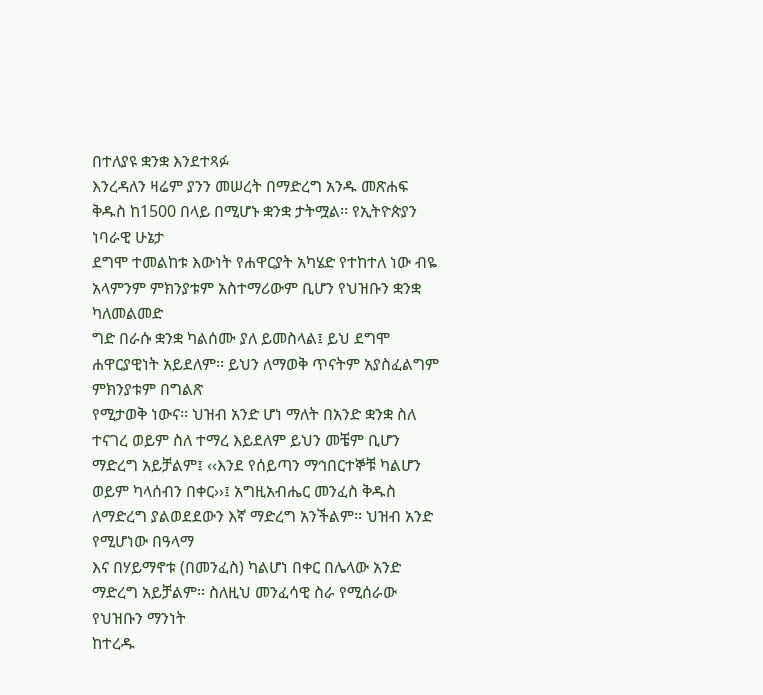በተለያዩ ቋንቋ እንደተጻፉ
እንረዳለን ዛሬም ያንን መሠረት በማድረግ አንዱ መጽሐፍ ቅዱስ ከ1500 በላይ በሚሆኑ ቋንቋ ታትሟል፡፡ የኢትዮጵያን ነባራዊ ሁኔታ
ደግሞ ተመልከቱ እውነት የሐዋርያት አካሄድ የተከተለ ነው ብዬ አላምንም ምክንያቱም አስተማሪውም ቢሆን የህዝቡን ቋንቋ ካለመልመድ
ግድ በራሱ ቋንቋ ካልሰሙ ያለ ይመስላል፤ ይህ ደግሞ ሐዋርያዊነት አይደለም፡፡ ይህን ለማወቅ ጥናትም አያስፈልግም ምክንያቱም በግልጽ
የሚታወቅ ነውና፡፡ ህዝብ አንድ ሆነ ማለት በአንድ ቋንቋ ስለ ተናገረ ወይም ስለ ተማረ እይደለም ይህን መቼም ቢሆን ማድረግ አይቻልም፤ ‹‹እንደ የሰይጣን ማኅበርተኞቹ ካልሆን
ወይም ካላሰብን በቀር››፤ አግዚአብሔር መንፈስ ቅዱስ ለማድረግ ያልወደደውን እኛ ማድረግ አንችልም፡፡ ህዝብ አንድ የሚሆነው በዓላማ
እና በሃይማኖቱ (በመንፈስ) ካልሆነ በቀር በሌላው አንድ ማድረግ አይቻልም፡፡ ስለዚህ መንፈሳዊ ስራ የሚሰራው የህዝቡን ማንነት
ከተረዱ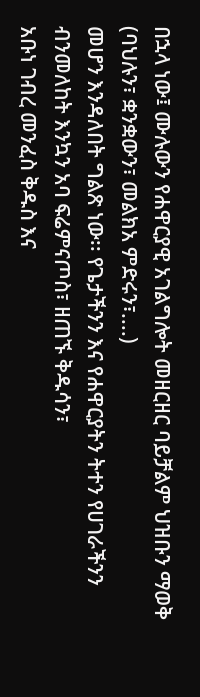በኋላ ነው፤ ሙሉውን የሐዋርያዊ አገልግሎት መዘርዘር ባይቻልም ህዝቡን ማወቅ (ባህሉን፣ ቋንቋውን፣ መልክአ ምድሩን፣....)
መሆን እንዳለበት ግልጽ ነው፡፡ የጌታችንን እና የሐዋርያትን ትተን የሀገራችንን ብንመለከት እንኳን አባ ፍሬምናጦስ፣ ዘጠኙ ቅዱሳን፣
አቡነ ገብረ መንፈስ ቅዱስ እና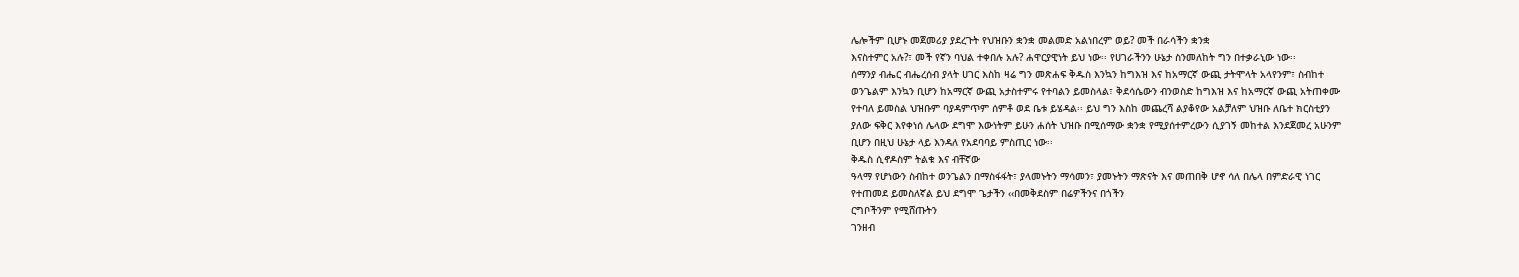ሌሎችም ቢሆኑ መጀመሪያ ያደረጉት የህዝቡን ቋንቋ መልመድ አልነበረም ወይ? መች በራሳችን ቋንቋ
እናስተምር አሉ?፣ መች የኛን ባህል ተቀበሉ አሉ? ሐዋርያዊነት ይህ ነው፡፡ የሀገራችንን ሁኔታ ስንመለከት ግን በተቃራኒው ነው፡፡
ሰማንያ ብሔር ብሔረሰብ ያላት ሀገር እስከ ዛሬ ግን መጽሐፍ ቅዱስ እንኳን ከግእዝ እና ከአማርኛ ውጪ ታትሞላት አላየንም፣ ስብከተ
ወንጌልም እንኳን ቢሆን ከአማርኛ ውጪ አታስተምሩ የተባልን ይመስላል፣ ቅደሳሴውን ብንወስድ ከግእዝ እና ከአማርኛ ውጪ አትጠቀሙ
የተባለ ይመስል ህዝቡም ባያዳምጥም ሰምቶ ወደ ቤቱ ይሄዳል፡፡ ይህ ግን እስከ መጨረሻ ልያቆየው አልቻለም ህዝቡ ለቤተ ክርስቲያን
ያለው ፍቅር እየቀነሰ ሌላው ደግሞ እውነትም ይሁን ሐሰት ህዝቡ በሚሰማው ቋንቋ የሚያሰተምረውን ሲያገኝ መከተል እንደጀመረ አሁንም
ቢሆን በዚህ ሁኔታ ላይ እንዳለ የአደባባይ ምስጢር ነው፡፡
ቅዱስ ሲኖዶስም ትልቁ እና ብቸኛው
ዓላማ የሆነውን ስብከተ ወንጌልን በማስፋፋት፣ ያላመኑትን ማሳመን፣ ያመኑትን ማጽናት እና መጠበቅ ሆኖ ሳለ በሌላ በምድራዊ ነገር
የተጠመደ ይመስለኛል ይህ ደግሞ ጌታችን ‹‹በመቅደስም በሬዎችንና በጎችን
ርግቦችንም የሚሸጡትን
ገንዘብ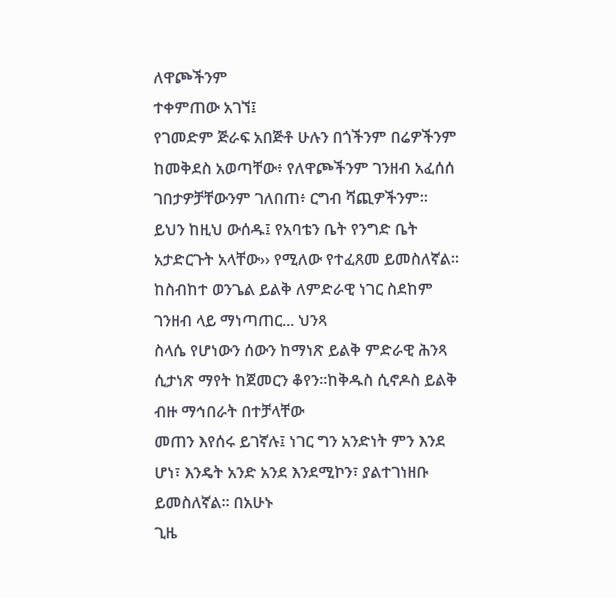ለዋጮችንም
ተቀምጠው አገኘ፤
የገመድም ጅራፍ አበጅቶ ሁሉን በጎችንም በሬዎችንም ከመቅደስ አወጣቸው፥ የለዋጮችንም ገንዘብ አፈሰሰ ገበታዎቻቸውንም ገለበጠ፥ ርግብ ሻጪዎችንም። ይህን ከዚህ ውሰዱ፤ የአባቴን ቤት የንግድ ቤት አታድርጉት አላቸው›› የሚለው የተፈጸመ ይመስለኛል፡፡ ከስብከተ ወንጌል ይልቅ ለምድራዊ ነገር ስደከም ገንዘብ ላይ ማነጣጠር... ህንጻ
ስላሴ የሆነውን ሰውን ከማነጽ ይልቅ ምድራዊ ሕንጻ ሲታነጽ ማየት ከጀመርን ቆየን፡፡ከቅዱስ ሲኖዶስ ይልቅ ብዙ ማኅበራት በተቻላቸው
መጠን እየሰሩ ይገኛሉ፤ ነገር ግን አንድነት ምን እንደ ሆነ፣ እንዴት አንድ አንደ እንደሚኮን፣ ያልተገነዘቡ ይመስለኛል፡፡ በአሁኑ
ጊዜ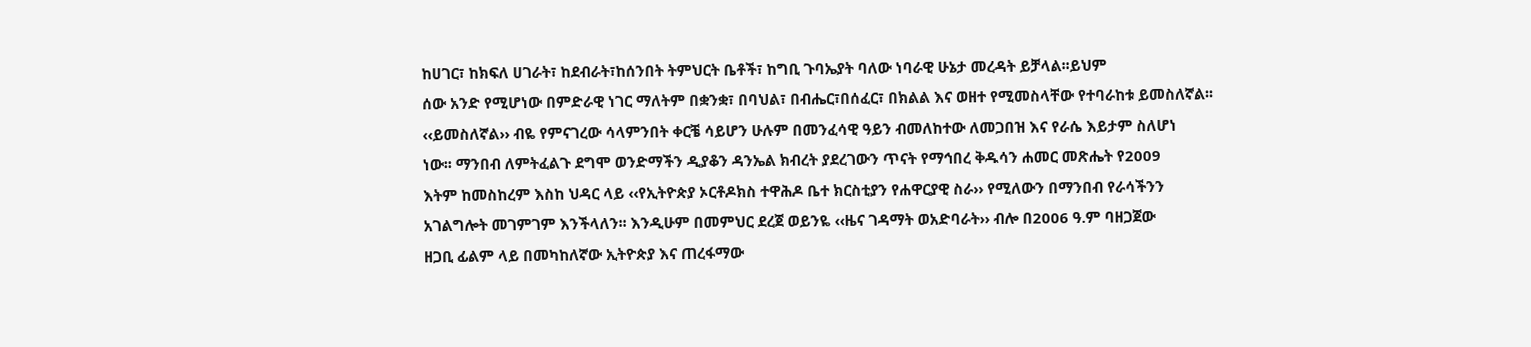ከሀገር፣ ከክፍለ ሀገራት፣ ከደብራት፣ከሰንበት ትምህርት ቤቶች፣ ከግቢ ጉባኤያት ባለው ነባራዊ ሁኔታ መረዳት ይቻላል፡፡ይህም
ሰው አንድ የሚሆነው በምድራዊ ነገር ማለትም በቋንቋ፣ በባህል፣ በብሔር፣በሰፈር፣ በክልል እና ወዘተ የሚመስላቸው የተባራከቱ ይመስለኛል፡፡
‹‹ይመስለኛል›› ብዬ የምናገረው ሳላምንበት ቀርቼ ሳይሆን ሁሉም በመንፈሳዊ ዓይን ብመለከተው ለመጋበዝ እና የራሴ እይታም ስለሆነ
ነው፡፡ ማንበብ ለምትፈልጉ ደግሞ ወንድማችን ዲያቆን ዳንኤል ክብረት ያደረገውን ጥናት የማኅበረ ቅዱሳን ሐመር መጽሔት የ2009
እትም ከመስከረም እስከ ህዳር ላይ ‹‹የኢትዮጵያ ኦርቶዶክስ ተዋሕዶ ቤተ ክርስቲያን የሐዋርያዊ ስራ›› የሚለውን በማንበብ የራሳችንን
አገልግሎት መገምገም እንችላለን፡፡ እንዲሁም በመምህር ደረጀ ወይንዬ ‹‹ዜና ገዳማት ወአድባራት›› ብሎ በ2006 ዓ.ም ባዘጋጀው
ዘጋቢ ፊልም ላይ በመካከለኛው ኢትዮጵያ እና ጠረፋማው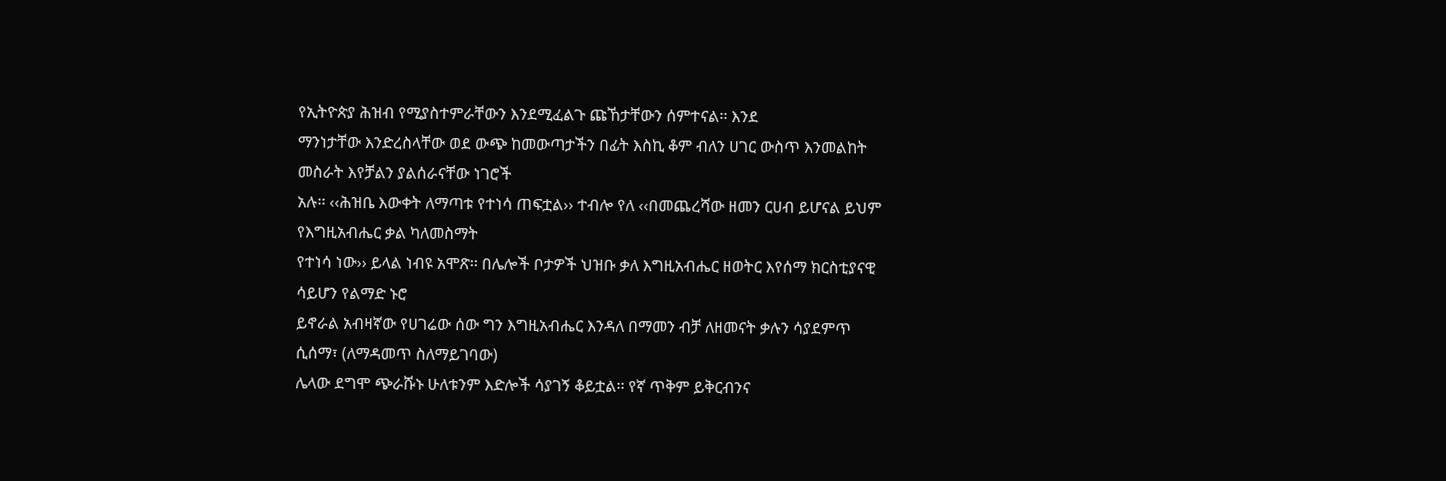የኢትዮጵያ ሕዝብ የሚያስተምራቸውን እንደሚፈልጉ ጩኸታቸውን ሰምተናል፡፡ እንደ
ማንነታቸው እንድረስላቸው ወደ ውጭ ከመውጣታችን በፊት እስኪ ቆም ብለን ሀገር ውስጥ እንመልከት መስራት እየቻልን ያልሰራናቸው ነገሮች
አሉ፡፡ ‹‹ሕዝቤ እውቀት ለማጣቱ የተነሳ ጠፍቷል›› ተብሎ የለ ‹‹በመጨረሻው ዘመን ርሀብ ይሆናል ይህም የእግዚአብሔር ቃል ካለመስማት
የተነሳ ነው›› ይላል ነብዩ አሞጽ፡፡ በሌሎች ቦታዎች ህዝቡ ቃለ እግዚአብሔር ዘወትር እየሰማ ክርስቲያናዊ ሳይሆን የልማድ ኑሮ
ይኖራል አብዛኛው የሀገሬው ሰው ግን እግዚአብሔር እንዳለ በማመን ብቻ ለዘመናት ቃሉን ሳያደምጥ ሲሰማ፣ (ለማዳመጥ ስለማይገባው)
ሌላው ደግሞ ጭራሹኑ ሁለቱንም እድሎች ሳያገኝ ቆይቷል፡፡ የኛ ጥቅም ይቅርብንና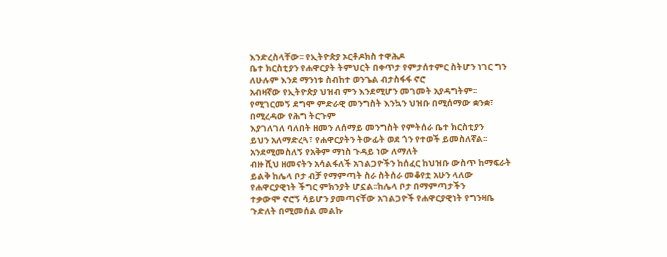እንድረስላቸው፡፡ የኢትዮጵያ ኦርቶዶክስ ተዋሕዶ
ቤተ ክርስቲያን የሐዋርያት ትምህርት በቀጥታ የምታሰተምር ስትሆን ነገር ግን ለሁሉም እንደ ማንነቱ ስብከተ ወንጌል ብታስፋፋ ኖሮ
አብዛኛው የኢትዮጵያ ህዝብ ምን እንደሚሆን መገመት አያዳግትም፡፡ የሚገርመኝ ደግሞ ምድራዊ መንግስት እንኳን ህዝቡ በሚሰማው ቋንቋ፣ በሚረዳው የሕግ ትርጉም
እያገለገለ ባለበት ዘመን ለሰማይ መንግስት የምትሰራ ቤተ ክርስቲያን
ይህን አለማድረጓ፣ የሐዋርያትን ትውፊት ወደ ጎን የተወች ይመስለኛል፡፡ አንደሚመስለኝ የአቅም ማነስ ጉዳይ ነው ለማለት
ብዙ ሺህ ዘመናትን አሳልፋለች አገልጋዮችን ከሰፈር ከህዝቡ ውስጥ ከማፍራት ይልቅ ከሌላ ቦታ ብቻ የማምጣት ስራ ስትሰራ መቆየቷ አሁን ላለው የሐዋርያዊነት ችግር ምክንያት ሆኗል፡፡ከሌላ ቦታ በማምጣታችን
ተቃውሞ ኖሮኝ ሳይሆን ያመጣናቸው አገልጋዮች የሐዋርያዊነት የግንዛቤ ጉድለት በሚመሰል መልኩ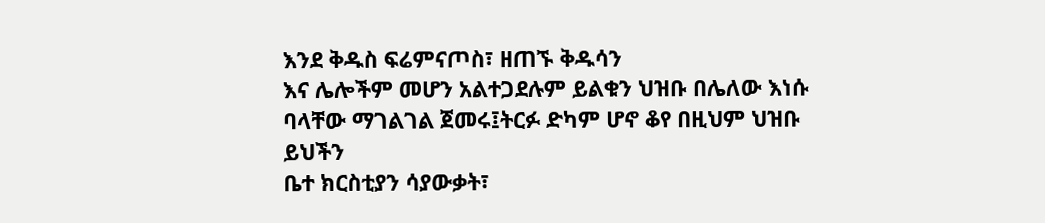እንደ ቅዱስ ፍሬምናጦስ፣ ዘጠኙ ቅዱሳን
እና ሌሎችም መሆን አልተጋደሉም ይልቁን ህዝቡ በሌለው እነሱ ባላቸው ማገልገል ጀመሩ፤ትርፉ ድካም ሆኖ ቆየ በዚህም ህዝቡ ይህችን
ቤተ ክርስቲያን ሳያውቃት፣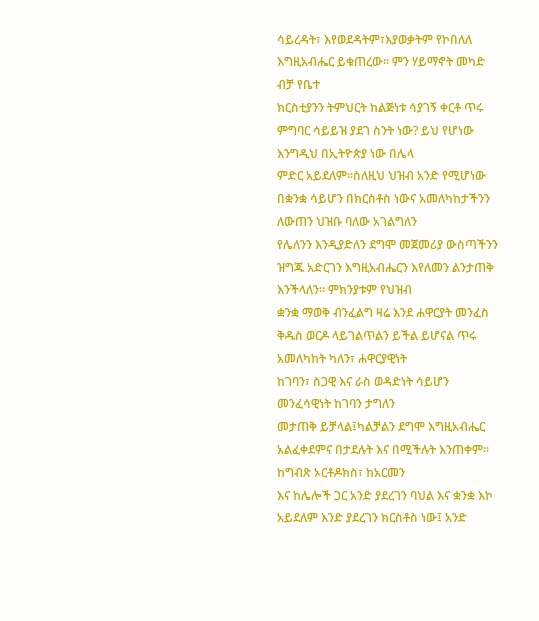ሳይረዳት፣ እየወደዳትም፣እያወቃትም የኮበለለ እግዚአብሔር ይቁጠረው፡፡ ምን ሃይማኖት መካድ ብቻ የቤተ
ክርስቲያንን ትምህርት ከልጅነቱ ሳያገኝ ቀርቶ ጥሩ ምግባር ሳይይዝ ያደገ ስንት ነው? ይህ የሆነው እንግዲህ በኢትዮጵያ ነው በሌላ
ምድር አይደለም፡፡ስለዚህ ህዝብ አንድ የሚሆነው በቋንቋ ሳይሆን በክርስቶስ ነውና አመለካከታችንን ለውጠን ህዝቡ ባለው አገልግለን
የሌለንን እንዲያድለን ደግሞ መጀመሪያ ውስጣችንን ዝግጁ አድርገን እግዚአብሔርን እየለመን ልንታጠቅ እንችላለን፡፡ ምክንያቱም የህዝብ
ቋንቋ ማወቅ ብንፈልግ ዛሬ እንደ ሐዋርያት መንፈስ ቅዱስ ወርዶ ላይገልጥልን ይችል ይሆናል ጥሩ አመለካከት ካለን፣ ሐዋርያዊነት
ከገባን፣ ስጋዊ እና ራስ ወዳድነት ሳይሆን መንፈሳዊነት ከገባን ታግለን
መታጠቅ ይቻላል፤ካልቻልን ደግሞ እግዚአብሔር አልፈቀደምና በታደሉት እና በሚችሉት እንጠቀም፡፡
ከግብጽ ኦርቶዶክስ፣ ከአርመን
እና ከሌሎች ጋር አንድ ያደረገን ባህል እና ቋንቋ እኮ አይደለም እንድ ያደረገን ክርስቶስ ነው፤ አንድ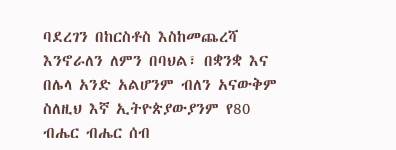ባደረገን በከርስቶስ እስከመጨረሻ
እንኖራለን ለምን በባህል፣ በቋንቋ እና በሌላ አንድ አልሆንም ብለን አናውቅም ስለዚህ እኛ ኢትዮጵያውያንም የ80 ብሔር ብሔር ሰብ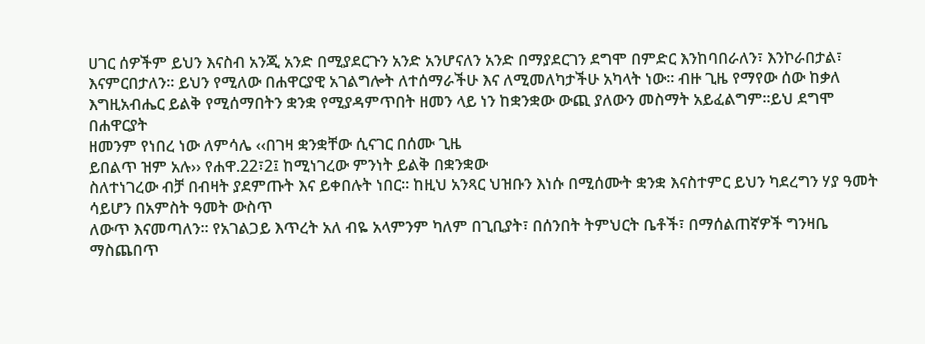ሀገር ሰዎችም ይህን እናስብ አንጂ አንድ በሚያደርጉን አንድ አንሆናለን አንድ በማያደርገን ደግሞ በምድር እንከባበራለን፣ እንኮራበታል፣
እናምርበታለን፡፡ ይህን የሚለው በሐዋርያዊ አገልግሎት ለተሰማራችሁ እና ለሚመለካታችሁ አካላት ነው፡፡ ብዙ ጊዜ የማየው ሰው ከቃለ
እግዚአብሔር ይልቅ የሚሰማበትን ቋንቋ የሚያዳምጥበት ዘመን ላይ ነን ከቋንቋው ውጪ ያለውን መስማት አይፈልግም፡፡ይህ ደግሞ በሐዋርያት
ዘመንም የነበረ ነው ለምሳሌ ‹‹በገዛ ቋንቋቸው ሲናገር በሰሙ ጊዜ
ይበልጥ ዝም አሉ›› የሐዋ.22፣2፤ ከሚነገረው ምንነት ይልቅ በቋንቋው
ስለተነገረው ብቻ በብዛት ያደምጡት እና ይቀበሉት ነበር፡፡ ከዚህ አንጻር ህዝቡን እነሱ በሚሰሙት ቋንቋ እናስተምር ይህን ካደረግን ሃያ ዓመት ሳይሆን በአምስት ዓመት ውስጥ
ለውጥ እናመጣለን፡፡ የአገልጋይ እጥረት አለ ብዬ አላምንም ካለም በጊቢያት፣ በሰንበት ትምህርት ቤቶች፣ በማሰልጠኛዎች ግንዛቤ ማስጨበጥ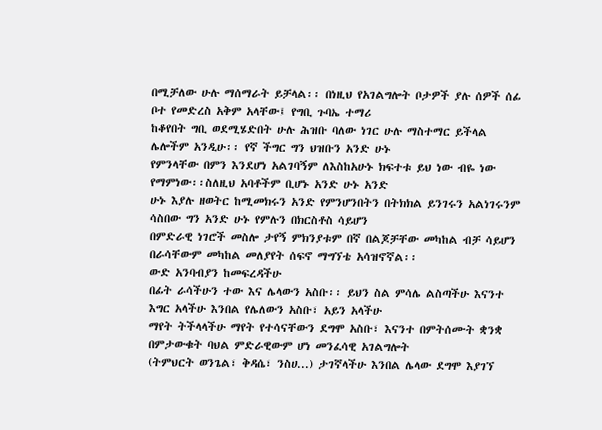በሚቻለው ሁሉ ማሰማራት ይቻላል፡፡ በነዚህ የአገልግሎት ቦታዎች ያሉ ሰዎች ሰፊ ቦተ የመድረስ አቅም አላቸው፤ የግቢ ጉባኤ ተማሪ
ከቆየበት ግቢ ወደሚሄድበት ሁሉ ሕዝቡ ባለው ነገር ሁሉ ማስተማር ይችላል ሌሎችም አንዲሁ፡፡ የኛ ችግር ግን ህዝቡን አንድ ሁኑ
የምንላቸው በምን እንደሆነ አልገባኝም ለእስከአሁኑ ክፍተቱ ይህ ነው ብዬ ነው የማምነው፡፡ስለዚህ አባቶችም ቢሆኑ አንድ ሁኑ አንድ
ሁኑ እያሉ ዘወትር ከሚመክሩን አንድ የምንሆንበትን በትክክል ይንገሩን አልነገሩንም ሳስበው ግን አንድ ሁኑ የምሉን በክርስቶስ ሳይሆን
በምድራዊ ነገሮች መስሎ ታየኝ ምክንያቱም በኛ በልጆቻቸው መካከል ብቻ ሳይሆን በራሳቸውም መካከል መለያየት ሰፍኖ ማግኘቴ አሳዝኖኛል፡፡
ውድ አንባብያን ከመፍረዳችሁ
በፊት ራሳችሁን ተው እና ሌላውን አስቡ፡፡ ይህን ስል ምሳሌ ልስጣችሁ እናንተ እግር አላችሁ እንበል የሌለውን አስቡ፣ አይን አላችሁ
ማየት ትችላላችሁ ማየት የተሳናቸውን ደግሞ አስቡ፣ እናንተ በምትሰሙት ቋንቋ በምታውቁት ባህል ምድራዊውም ሆነ መንፈሳዊ አገልግሎት
(ትምህርት ወንጌል፣ ቅዳሴ፣ ንስሀ...) ታገኛላችሁ እንበል ሌላው ደግሞ እያገኘ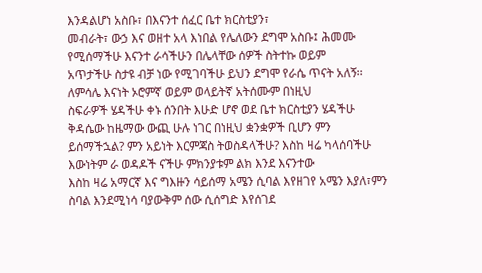እንዳልሆነ አስቡ፣ በእናንተ ሰፈር ቤተ ክርስቲያን፣
መብራት፣ ውኃ እና ወዘተ አላ እነበል የሌለውን ደግሞ አስቡ፤ ሕመሙ የሚሰማችሁ እናንተ ራሳችሁን በሌላቸው ሰዎች ስትተኩ ወይም
አጥታችሁ ስታዩ ብቻ ነው የሚገባችሁ ይህን ደግሞ የራሴ ጥናት አለኝ፡፡ ለምሳሌ እናነት ኦሮምኛ ወይም ወላይትኛ አትሰሙም በነዚህ
ስፍራዎች ሄዳችሁ ቀኑ ሰንበት እሁድ ሆኖ ወደ ቤተ ክርስቲያን ሄዳችሁ ቅዳሴው ከዜማው ውጪ ሁሉ ነገር በነዚህ ቋንቋዎች ቢሆን ምን
ይሰማችኋል? ምን አይነት እርምጃስ ትወስዳላችሁ? እስከ ዛሬ ካላሰባችሁ እውነትም ራ ወዳዶች ናችሁ ምክንያቱም ልክ እንደ እናንተው
እስከ ዛሬ አማርኛ እና ግእዙን ሳይሰማ አሜን ሲባል እየዘገየ አሜን እያለ፣ምን ስባል እንደሚነሳ ባያውቅም ሰው ሲሰግድ እየሰገደ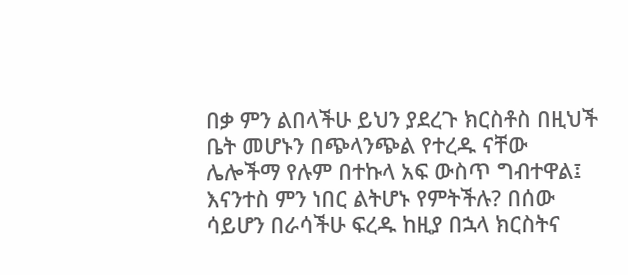በቃ ምን ልበላችሁ ይህን ያደረጉ ክርስቶስ በዚህች ቤት መሆኑን በጭላንጭል የተረዱ ናቸው ሌሎችማ የሉም በተኩላ አፍ ውስጥ ግብተዋል፤
እናንተስ ምን ነበር ልትሆኑ የምትችሉ? በሰው ሳይሆን በራሳችሁ ፍረዱ ከዚያ በኋላ ክርስትና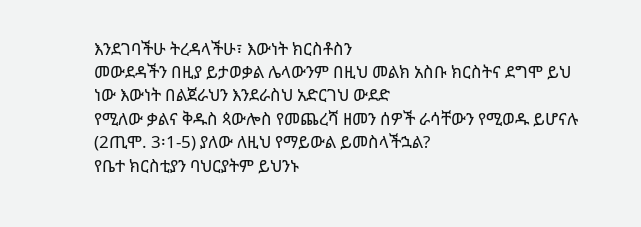እንደገባችሁ ትረዳላችሁ፣ እውነት ክርስቶስን
መውደዳችን በዚያ ይታወቃል ሌላውንም በዚህ መልክ አስቡ ክርስትና ደግሞ ይህ ነው እውነት በልጀራህን እንደራስህ አድርገህ ውደድ
የሚለው ቃልና ቅዱስ ጳውሎስ የመጨረሻ ዘመን ሰዎች ራሳቸውን የሚወዱ ይሆናሉ (2ጢሞ. 3፡1-5) ያለው ለዚህ የማይውል ይመስላችኋል?
የቤተ ክርስቲያን ባህርያትም ይህንኑ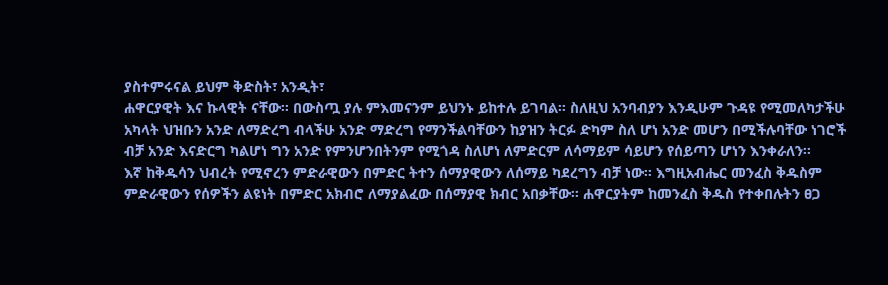ያስተምሩናል ይህም ቅድስት፣ አንዲት፣
ሐዋርያዊት እና ኩላዊት ናቸው፡፡ በውስጧ ያሉ ምእመናንም ይህንኑ ይከተሉ ይገባል፡፡ ስለዚህ አንባብያን እንዲሁም ጉዳዩ የሚመለካታችሁ
አካላት ህዝቡን አንድ ለማድረግ ብላችሁ አንድ ማድረግ የማንችልባቸውን ከያዝን ትርፉ ድካም ስለ ሆነ አንድ መሆን በሚችሉባቸው ነገሮች
ብቻ አንድ እናድርግ ካልሆነ ግን አንድ የምንሆንበትንም የሚጎዳ ስለሆነ ለምድርም ለሳማይም ሳይሆን የሰይጣን ሆነን እንቀራለን፡፡
እኛ ከቅዱሳን ህብረት የሚኖረን ምድራዊውን በምድር ትተን ሰማያዊውን ለሰማይ ካደረግን ብቻ ነው፡፡ እግዚአብሔር መንፈስ ቅዱስም
ምድራዊውን የሰዎችን ልዩነት በምድር አክብሮ ለማያልፈው በሰማያዊ ክብር አበቃቸው፡፡ ሐዋርያትም ከመንፈስ ቅዱስ የተቀበሉትን ፀጋ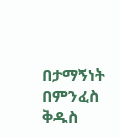በታማኝነት በምንፈስ ቅዱስ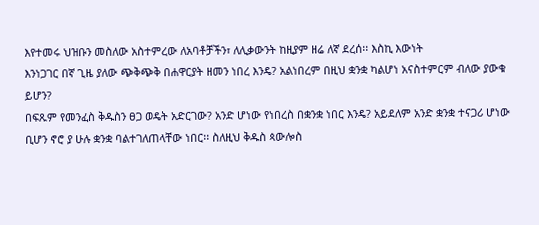እየተመሩ ህዝቡን መስለው አስተምረው ለአባቶቻችን፣ ለሊቃውንት ከዚያም ዘሬ ለኛ ደረሰ፡፡ እስኪ እውነት
እንነጋገር በኛ ጊዜ ያለው ጭቅጭቅ በሐዋርያት ዘመን ነበረ እንዴ? አልነበረም በዚህ ቋንቋ ካልሆነ አናስተምርም ብለው ያውቁ ይሆን?
በፍጹም የመንፈስ ቅዱስን ፀጋ ወዴት አድርገው? አንድ ሆነው የነበረስ በቋንቋ ነበር እንዴ? አይደለም አንድ ቋንቋ ተናጋሪ ሆነው
ቢሆን ኖሮ ያ ሁሉ ቋንቋ ባልተገለጠላቸው ነበር፡፡ ስለዚህ ቅዱስ ጳውሎስ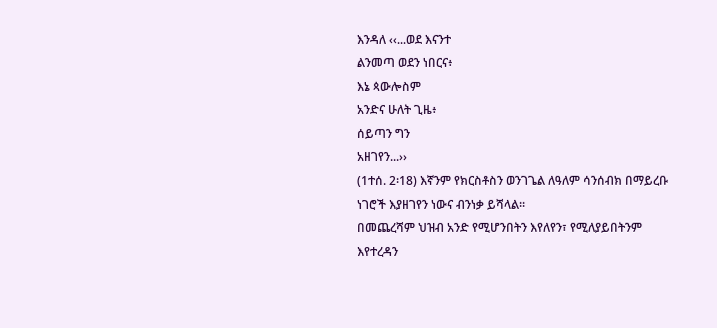እንዳለ ‹‹...ወደ እናንተ
ልንመጣ ወደን ነበርና፥
እኔ ጳውሎስም
አንድና ሁለት ጊዜ፥
ሰይጣን ግን
አዘገየን...››
(1ተሰ. 2፡18) እኛንም የክርስቶስን ወንገጌል ለዓለም ሳንሰብክ በማይረቡ ነገሮች እያዘገየን ነውና ብንነቃ ይሻላል፡፡
በመጨረሻም ህዝብ አንድ የሚሆንበትን እየለየን፣ የሚለያይበትንም እየተረዳን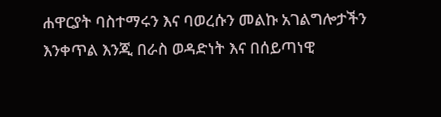ሐዋርያት ባስተማሩን እና ባወረሱን መልኩ አገልግሎታችን እንቀጥል እንጂ በራስ ወዳድነት እና በሰይጣነዊ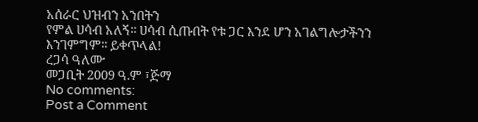አሰራር ህዝብን አንበትን
የምል ሀሳብ አለኝ፡፡ ሀሳብ ሲጡበት የቱ ጋር እንደ ሆን አገልግሎታችንን እንገምግም፡፡ ይቀጥላል!
ረጋሳ ዓለሙ
መጋቢት 2009 ዓ.ም ፣ጅማ
No comments:
Post a Comment